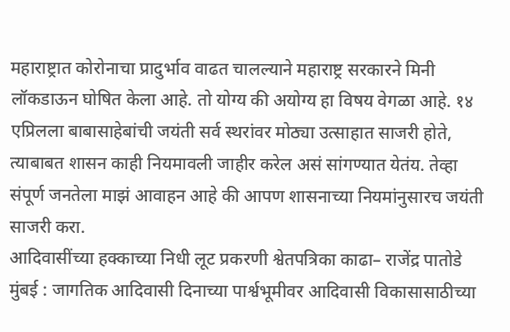महाराष्ट्रात कोरोनाचा प्रादुर्भाव वाढत चालल्याने महाराष्ट्र सरकारने मिनी लॉकडाऊन घोषित केला आहे. तो योग्य की अयोग्य हा विषय वेगळा आहे. १४ एप्रिलला बाबासाहेबांची जयंती सर्व स्थरांवर मोठ्या उत्साहात साजरी होते, त्याबाबत शासन काही नियमावली जाहीर करेल असं सांगण्यात येतंय. तेव्हा संपूर्ण जनतेला माझं आवाहन आहे की आपण शासनाच्या नियमांनुसारच जयंती साजरी करा.
आदिवासींच्या हक्काच्या निधी लूट प्रकरणी श्वेतपत्रिका काढा– राजेंद्र पातोडे
मुंबई : जागतिक आदिवासी दिनाच्या पार्श्वभूमीवर आदिवासी विकासासाठीच्या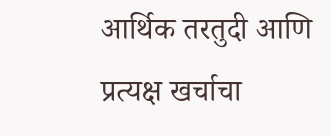आर्थिक तरतुदी आणि प्रत्यक्ष खर्चाचा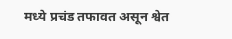मध्ये प्रचंड तफावत असून श्वेत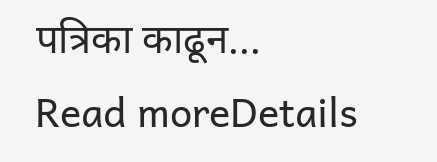पत्रिका काढून...
Read moreDetails